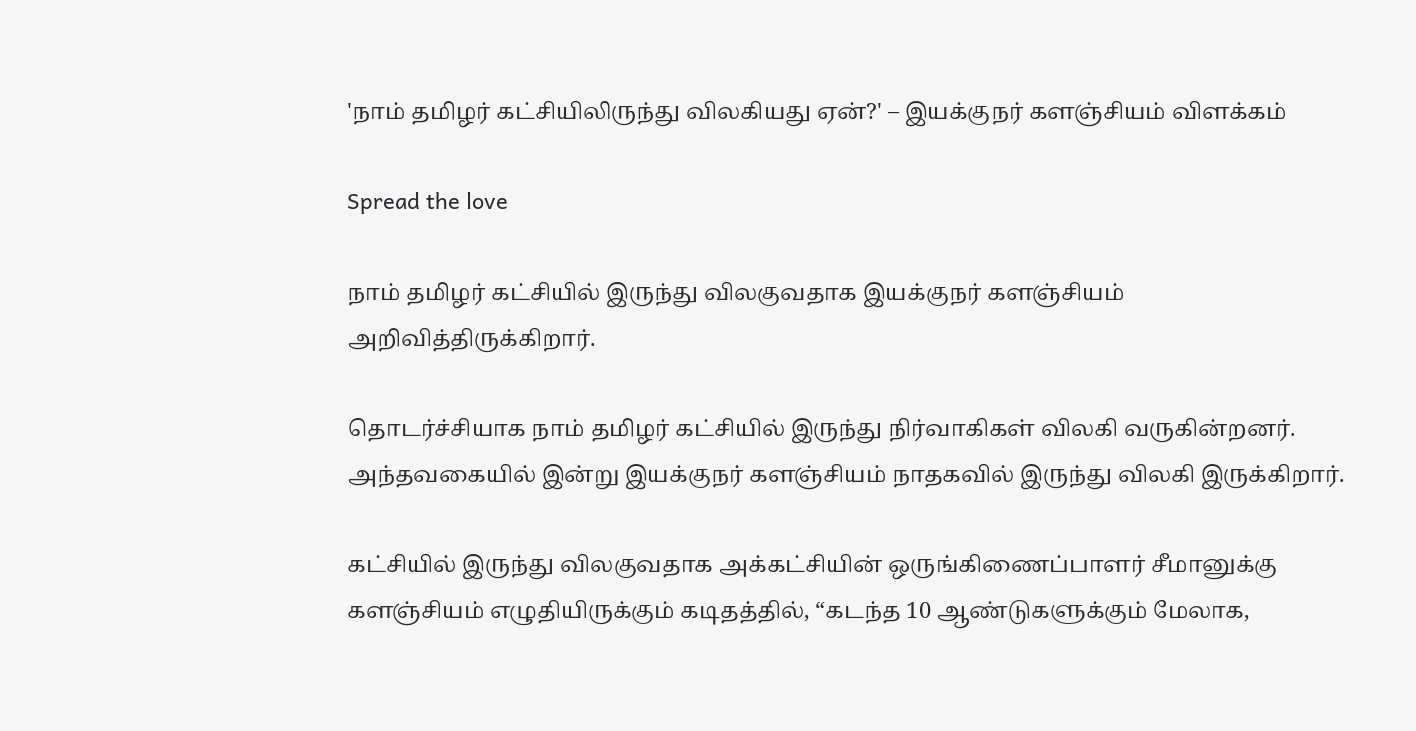'நாம் தமிழர் கட்சியிலிருந்து விலகியது ஏன்?' – இயக்குநர் களஞ்சியம் விளக்கம்

Spread the love

நாம் தமிழர் கட்சியில் இருந்து விலகுவதாக இயக்குநர் களஞ்சியம் அறிவித்திருக்கிறார்.

தொடர்ச்சியாக நாம் தமிழர் கட்சியில் இருந்து நிர்வாகிகள் விலகி வருகின்றனர். அந்தவகையில் இன்று இயக்குநர் களஞ்சியம் நாதகவில் இருந்து விலகி இருக்கிறார்.

கட்சியில் இருந்து விலகுவதாக அக்கட்சியின் ஒருங்கிணைப்பாளர் சீமானுக்கு களஞ்சியம் எழுதியிருக்கும் கடிதத்தில், “கடந்த 10 ஆண்டுகளுக்கும் மேலாக,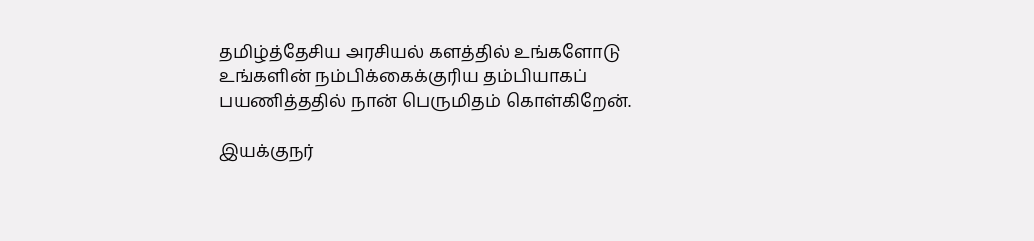தமிழ்த்தேசிய அரசியல் களத்தில் உங்களோடு உங்களின் நம்பிக்கைக்குரிய தம்பியாகப் பயணித்ததில் நான் பெருமிதம் கொள்கிறேன்.

இயக்குநர்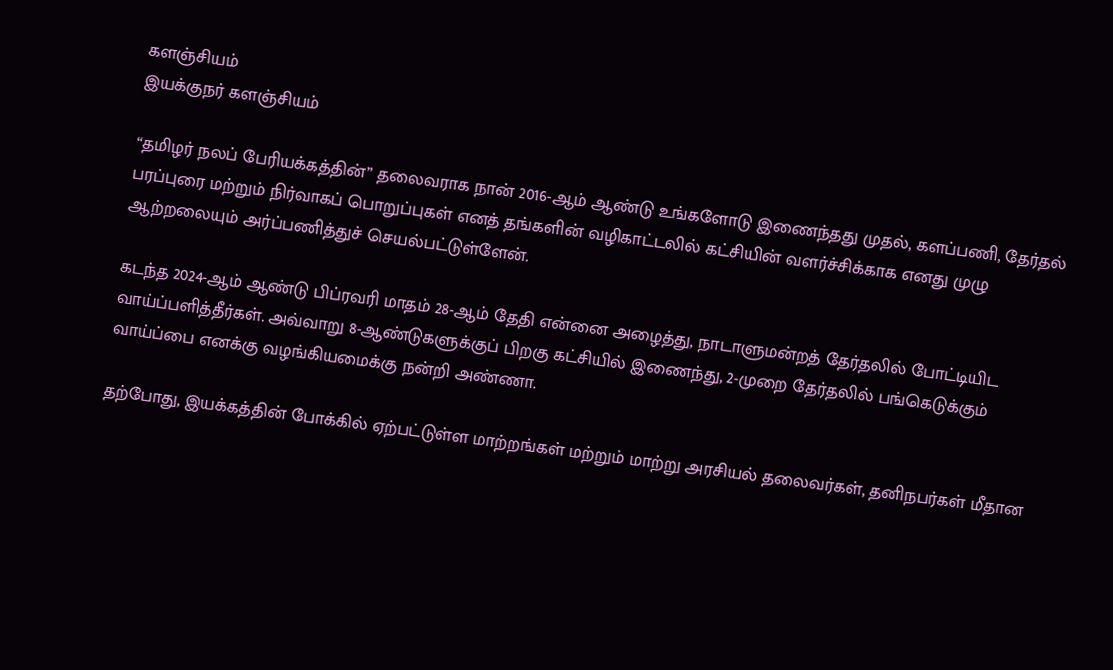களஞ்சியம்
இயக்குநர் களஞ்சியம்

“தமிழர் நலப் பேரியக்கத்தின்” தலைவராக நான் 2016-ஆம் ஆண்டு உங்களோடு இணைந்தது முதல், களப்பணி, தேர்தல் பரப்புரை மற்றும் நிர்வாகப் பொறுப்புகள் எனத் தங்களின் வழிகாட்டலில் கட்சியின் வளர்ச்சிக்காக எனது முழு ஆற்றலையும் அர்ப்பணித்துச் செயல்பட்டுள்ளேன்.

கடந்த 2024-ஆம் ஆண்டு பிப்ரவரி மாதம் 28-ஆம் தேதி என்னை அழைத்து, நாடாளுமன்றத் தேர்தலில் போட்டியிட வாய்ப்பளித்தீர்கள். அவ்வாறு 8-ஆண்டுகளுக்குப் பிறகு கட்சியில் இணைந்து, 2-முறை தேர்தலில் பங்கெடுக்கும் வாய்ப்பை எனக்கு வழங்கியமைக்கு நன்றி அண்ணா.

தற்போது, இயக்கத்தின் போக்கில் ஏற்பட்டுள்ள மாற்றங்கள் மற்றும் மாற்று அரசியல் தலைவர்கள், தனிநபர்கள் மீதான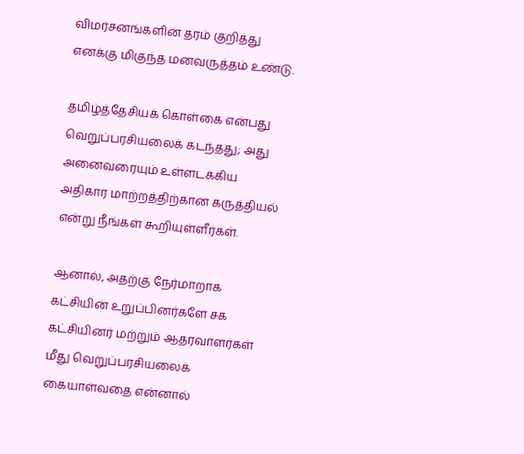விமர்சனங்களின் தரம் குறித்து எனக்கு மிகுந்த மனவருத்தம் உண்டு.

தமிழ்த்தேசியக் கொள்கை என்பது வெறுப்பரசியலைக் கடந்தது; அது அனைவரையும் உள்ளடக்கிய அதிகார மாற்றத்திற்கான கருத்தியல் என்று நீங்கள் கூறியுள்ளீர்கள்.

ஆனால், அதற்கு நேர்மாறாக கட்சியின் உறுப்பினர்களே சக கட்சியினர் மற்றும் ஆதரவாளர்கள் மீது வெறுப்பரசியலைக் கையாள்வதை என்னால்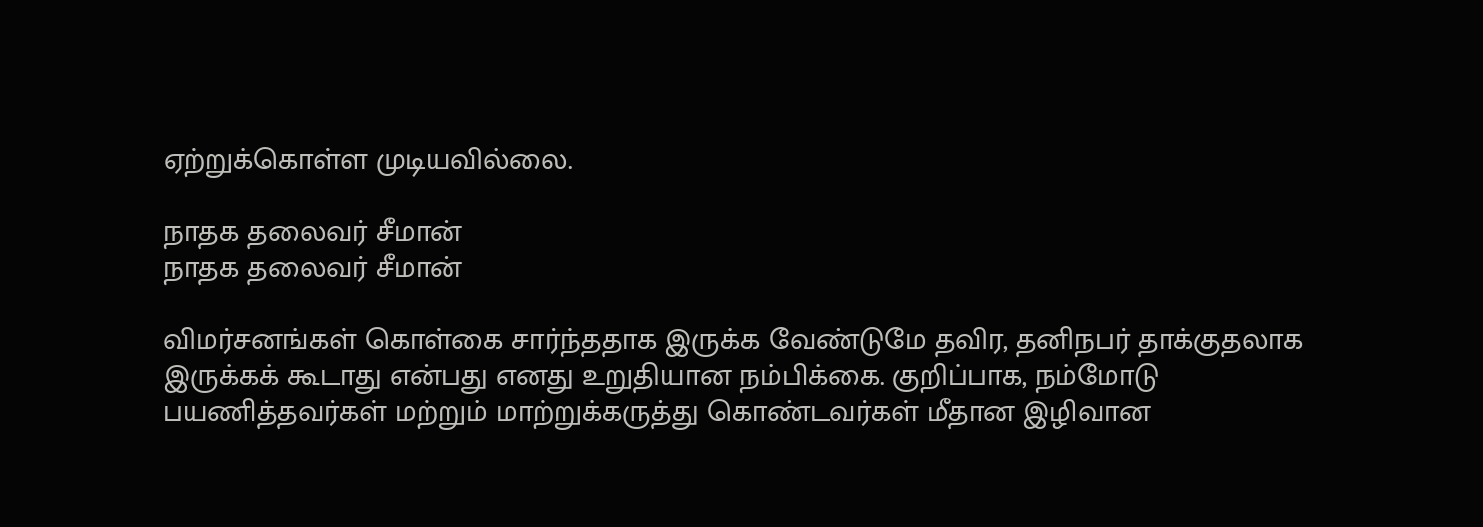ஏற்றுக்கொள்ள முடியவில்லை.

நாதக தலைவர் சீமான்
நாதக தலைவர் சீமான்

விமர்சனங்கள் கொள்கை சார்ந்ததாக இருக்க வேண்டுமே தவிர, தனிநபர் தாக்குதலாக இருக்கக் கூடாது என்பது எனது உறுதியான நம்பிக்கை. குறிப்பாக, நம்மோடு பயணித்தவர்கள் மற்றும் மாற்றுக்கருத்து கொண்டவர்கள் மீதான இழிவான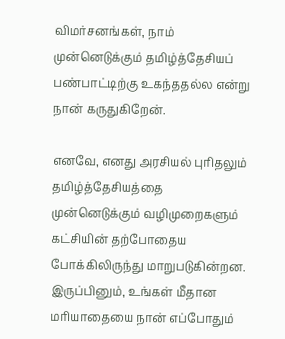விமர்சனங்கள், நாம் முன்னெடுக்கும் தமிழ்த்தேசியப் பண்பாட்டிற்கு உகந்ததல்ல என்று நான் கருதுகிறேன்.

எனவே, எனது அரசியல் புரிதலும் தமிழ்த்தேசியத்தை முன்னெடுக்கும் வழிமுறைகளும் கட்சியின் தற்போதைய போக்கிலிருந்து மாறுபடுகின்றன. இருப்பினும், உங்கள் மீதான மரியாதையை நான் எப்போதும்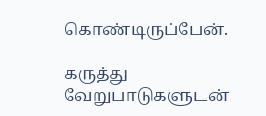கொண்டிருப்பேன்.

கருத்து வேறுபாடுகளுடன்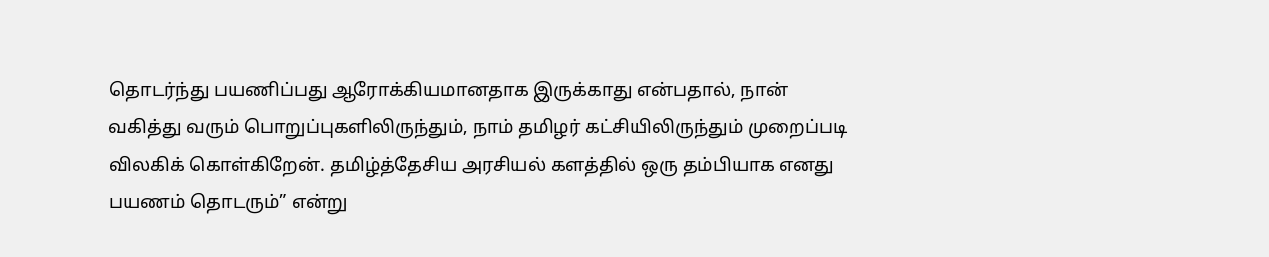தொடர்ந்து பயணிப்பது ஆரோக்கியமானதாக இருக்காது என்பதால், நான் வகித்து வரும் பொறுப்புகளிலிருந்தும், நாம் தமிழர் கட்சியிலிருந்தும் முறைப்படி விலகிக் கொள்கிறேன். தமிழ்த்தேசிய அரசியல் களத்தில் ஒரு தம்பியாக எனது பயணம் தொடரும்” என்று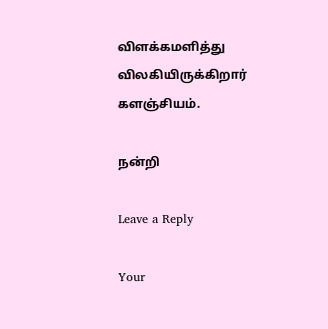விளக்கமளித்து விலகியிருக்கிறார் களஞ்சியம்.

நன்றி

Leave a Reply

Your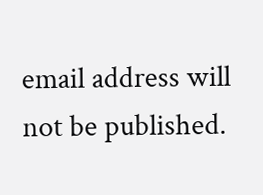email address will not be published.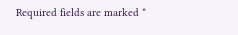Required fields are marked *